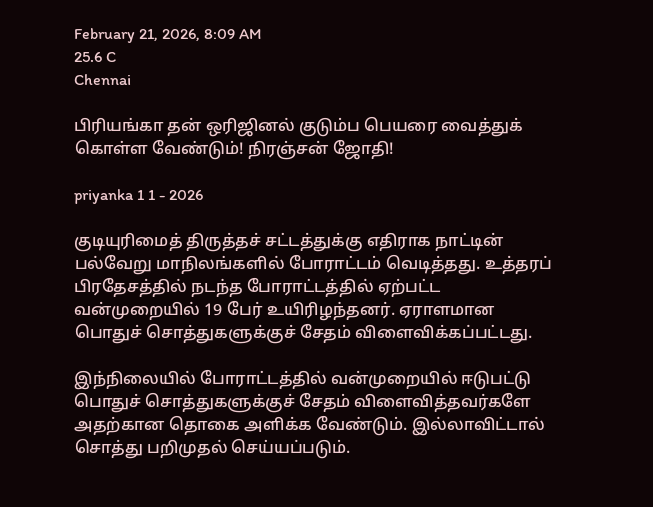February 21, 2026, 8:09 AM
25.6 C
Chennai

பிரியங்கா தன் ஒரிஜினல் குடும்ப பெயரை வைத்துக் கொள்ள வேண்டும்! நிரஞ்சன் ஜோதி!

priyanka 1 1 - 2026

குடியுரிமைத் திருத்தச் சட்டத்துக்கு எதிராக நாட்டின் பல்வேறு மாநிலங்களில் போராட்டம் வெடித்தது. உத்தரப் பிரதேசத்தில் நடந்த போராட்டத்தில் ஏற்பட்ட வன்முறையில் 19 பேர் உயிரிழந்தனர். ஏராளமான பொதுச் சொத்துகளுக்குச் சேதம் விளைவிக்கப்பட்டது.

இந்நிலையில் போராட்டத்தில் வன்முறையில் ஈடுபட்டு பொதுச் சொத்துகளுக்குச் சேதம் விளைவித்தவர்களே அதற்கான தொகை அளிக்க வேண்டும். இல்லாவிட்டால் சொத்து பறிமுதல் செய்யப்படும்.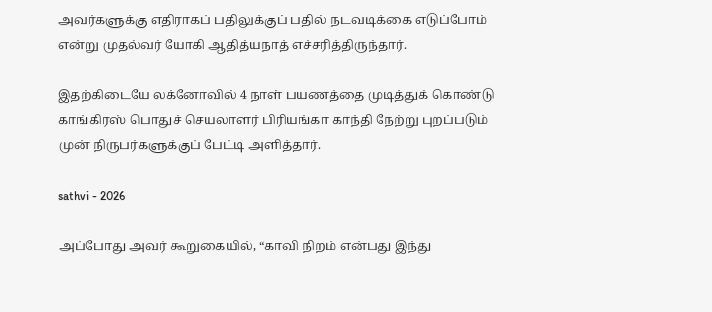அவர்களுக்கு எதிராகப் பதிலுக்குப் பதில் நடவடிக்கை எடுப்போம் என்று முதல்வர் யோகி ஆதித்யநாத் எச்சரித்திருந்தார்.

இதற்கிடையே லக்னோவில் 4 நாள் பயணத்தை முடித்துக் கொண்டு காங்கிரஸ் பொதுச் செயலாளர் பிரியங்கா காந்தி நேற்று புறப்படும் முன் நிருபர்களுக்குப் பேட்டி அளித்தார்.

sathvi - 2026

அப்போது அவர் கூறுகையில், “காவி நிறம் என்பது இந்து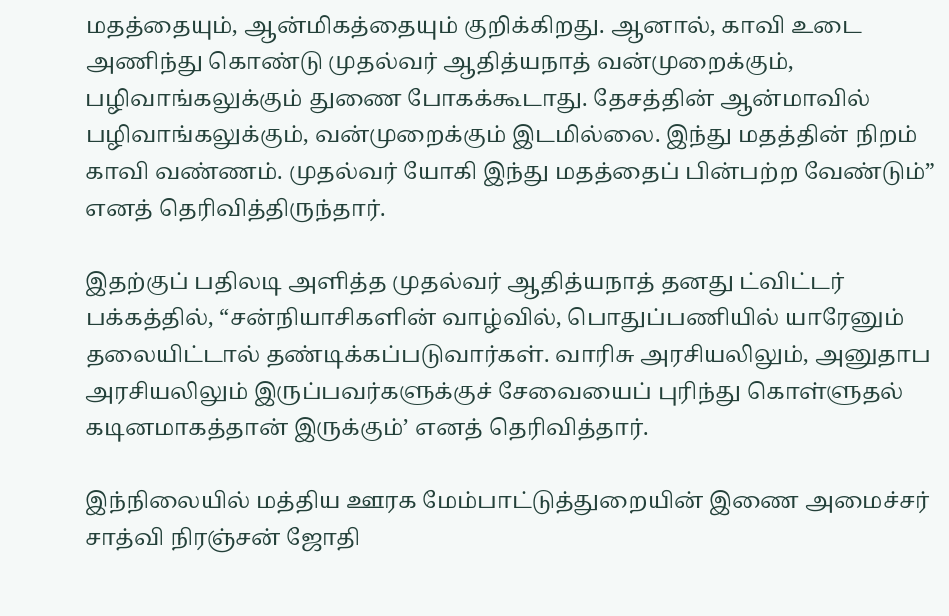மதத்தையும், ஆன்மிகத்தையும் குறிக்கிறது. ஆனால், காவி உடை அணிந்து கொண்டு முதல்வர் ஆதித்யநாத் வன்முறைக்கும், பழிவாங்கலுக்கும் துணை போகக்கூடாது. தேசத்தின் ஆன்மாவில் பழிவாங்கலுக்கும், வன்முறைக்கும் இடமில்லை. இந்து மதத்தின் நிறம் காவி வண்ணம். முதல்வர் யோகி இந்து மதத்தைப் பின்பற்ற வேண்டும்” எனத் தெரிவித்திருந்தார்.

இதற்குப் பதிலடி அளித்த முதல்வர் ஆதித்யநாத் தனது ட்விட்டர் பக்கத்தில், “சன்நியாசிகளின் வாழ்வில், பொதுப்பணியில் யாரேனும் தலையிட்டால் தண்டிக்கப்படுவார்கள். வாரிசு அரசியலிலும், அனுதாப அரசியலிலும் இருப்பவர்களுக்குச் சேவையைப் புரிந்து கொள்ளுதல் கடினமாகத்தான் இருக்கும்’ எனத் தெரிவித்தார்.

இந்நிலையில் மத்திய ஊரக மேம்பாட்டுத்துறையின் இணை அமைச்சர் சாத்வி நிரஞ்சன் ஜோதி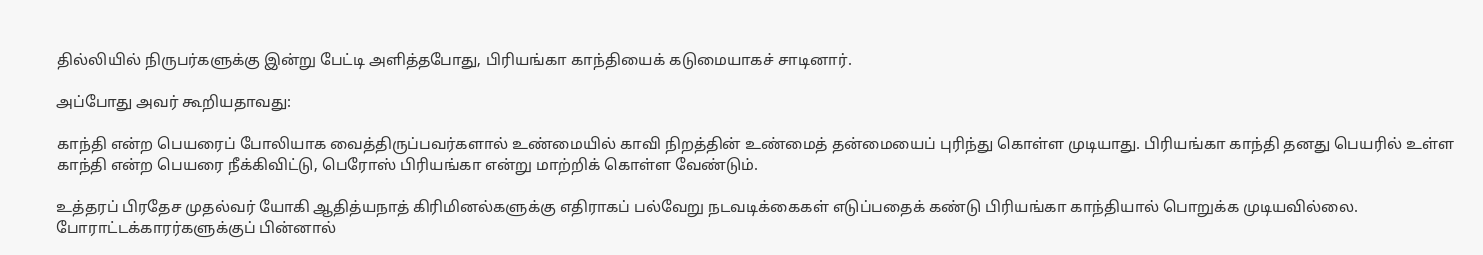தில்லியில் நிருபர்களுக்கு இன்று பேட்டி அளித்தபோது, பிரியங்கா காந்தியைக் கடுமையாகச் சாடினார்.

அப்போது அவர் கூறியதாவது:

காந்தி என்ற பெயரைப் போலியாக வைத்திருப்பவர்களால் உண்மையில் காவி நிறத்தின் உண்மைத் தன்மையைப் புரிந்து கொள்ள முடியாது. பிரியங்கா காந்தி தனது பெயரில் உள்ள காந்தி என்ற பெயரை நீக்கிவிட்டு, பெரோஸ் பிரியங்கா என்று மாற்றிக் கொள்ள வேண்டும்.

உத்தரப் பிரதேச முதல்வர் யோகி ஆதித்யநாத் கிரிமினல்களுக்கு எதிராகப் பல்வேறு நடவடிக்கைகள் எடுப்பதைக் கண்டு பிரியங்கா காந்தியால் பொறுக்க முடியவில்லை. போராட்டக்காரர்களுக்குப் பின்னால்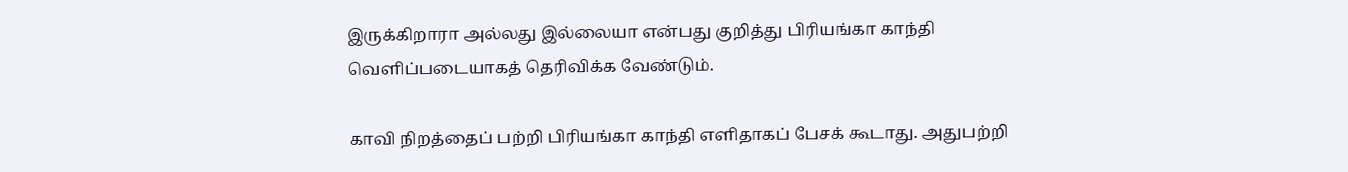இருக்கிறாரா அல்லது இல்லையா என்பது குறித்து பிரியங்கா காந்தி வெளிப்படையாகத் தெரிவிக்க வேண்டும்.

காவி நிறத்தைப் பற்றி பிரியங்கா காந்தி எளிதாகப் பேசக் கூடாது. அதுபற்றி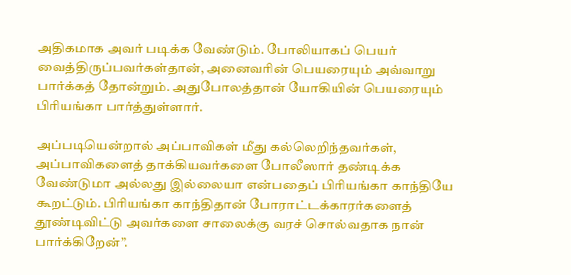அதிகமாக அவர் படிக்க வேண்டும். போலியாகப் பெயர் வைத்திருப்பவர்கள்தான், அனைவரின் பெயரையும் அவ்வாறு பார்க்கத் தோன்றும். அதுபோலத்தான் யோகியின் பெயரையும் பிரியங்கா பார்த்துள்ளார்.

அப்படியென்றால் அப்பாவிகள் மீது கல்லெறிந்தவர்கள், அப்பாவிகளைத் தாக்கியவர்களை போலீஸார் தண்டிக்க வேண்டுமா அல்லது இல்லையா என்பதைப் பிரியங்கா காந்தியே கூறட்டும். பிரியங்கா காந்திதான் போராட்டக்காரர்களைத் தூண்டிவிட்டு அவர்களை சாலைக்கு வரச் சொல்வதாக நான் பார்க்கிறேன்”.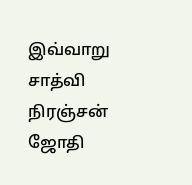இவ்வாறு சாத்வி நிரஞ்சன் ஜோதி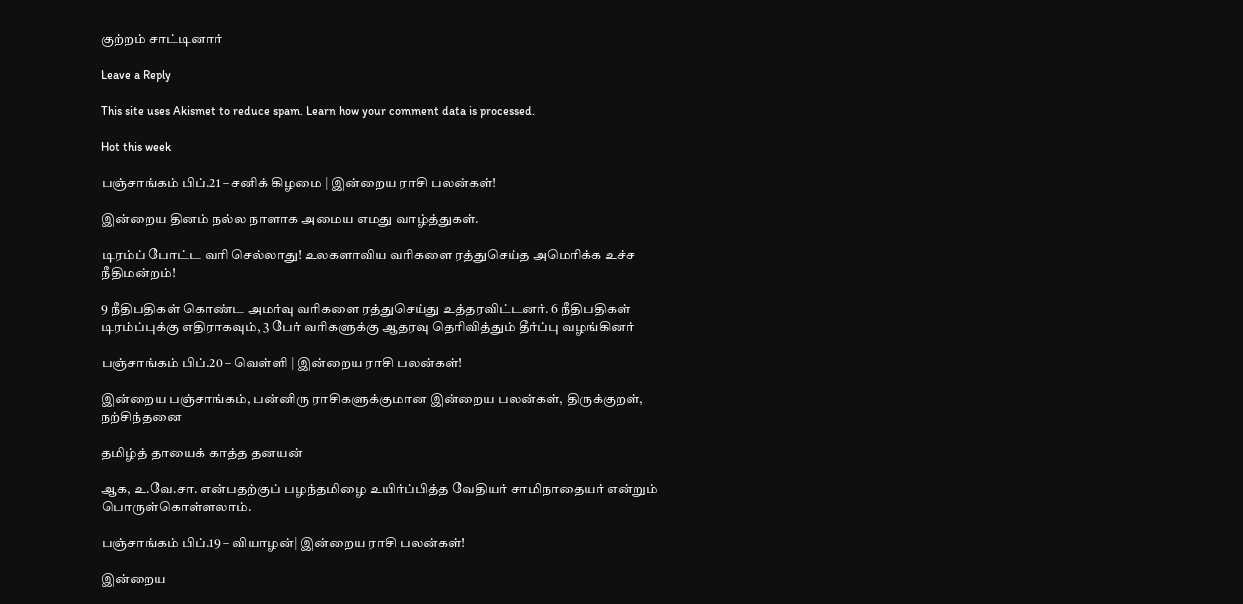குற்றம் சாட்டினார்

Leave a Reply

This site uses Akismet to reduce spam. Learn how your comment data is processed.

Hot this week

பஞ்சாங்கம் பிப்.21 – சனிக் கிழமை | இன்றைய ராசி பலன்கள்!

இன்றைய தினம் நல்ல நாளாக அமைய எமது வாழ்த்துகள்.

டிரம்ப் போட்ட வரி செல்லாது! உலகளாவிய வரிகளை ரத்துசெய்த அமெரிக்க உச்ச நீதிமன்றம்!

9 நீதிபதிகள் கொண்ட அமர்வு வரிகளை ரத்துசெய்து உத்தரவிட்டனர். 6 நீதிபதிகள் டிரம்ப்புக்கு எதிராகவும், 3 பேர் வரிகளுக்கு ஆதரவு தெரிவித்தும் தீர்ப்பு வழங்கினர்

பஞ்சாங்கம் பிப்.20 – வெள்ளி | இன்றைய ராசி பலன்கள்!

இன்றைய பஞ்சாங்கம், பன்னிரு ராசிகளுக்குமான இன்றைய பலன்கள், திருக்குறள், நற்சிந்தனை

தமிழ்த் தாயைக் காத்த தனயன்

ஆக, உ.வே.சா. என்பதற்குப் பழந்தமிழை உயிர்ப்பித்த வேதியர் சாமிநாதையர் என்றும் பொருள்கொள்ளலாம்.

பஞ்சாங்கம் பிப்.19 – வியாழன்| இன்றைய ராசி பலன்கள்!

இன்றைய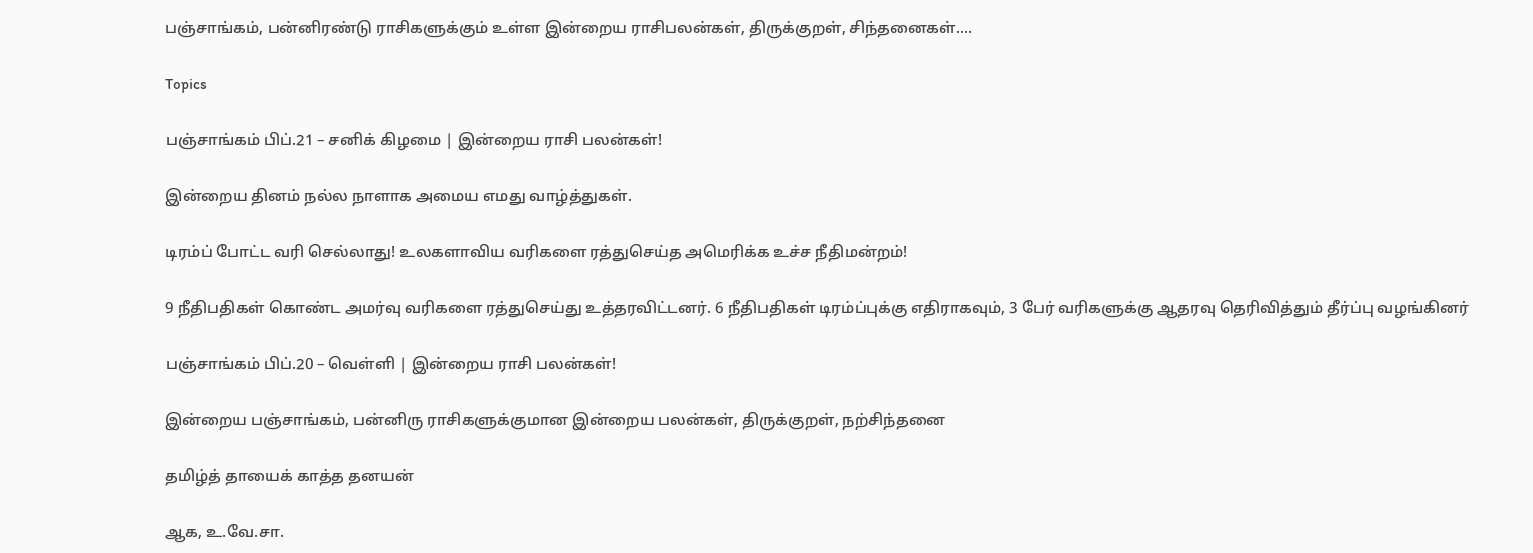பஞ்சாங்கம், பன்னிரண்டு ராசிகளுக்கும் உள்ள இன்றைய ராசிபலன்கள், திருக்குறள், சிந்தனைகள்....

Topics

பஞ்சாங்கம் பிப்.21 – சனிக் கிழமை | இன்றைய ராசி பலன்கள்!

இன்றைய தினம் நல்ல நாளாக அமைய எமது வாழ்த்துகள்.

டிரம்ப் போட்ட வரி செல்லாது! உலகளாவிய வரிகளை ரத்துசெய்த அமெரிக்க உச்ச நீதிமன்றம்!

9 நீதிபதிகள் கொண்ட அமர்வு வரிகளை ரத்துசெய்து உத்தரவிட்டனர். 6 நீதிபதிகள் டிரம்ப்புக்கு எதிராகவும், 3 பேர் வரிகளுக்கு ஆதரவு தெரிவித்தும் தீர்ப்பு வழங்கினர்

பஞ்சாங்கம் பிப்.20 – வெள்ளி | இன்றைய ராசி பலன்கள்!

இன்றைய பஞ்சாங்கம், பன்னிரு ராசிகளுக்குமான இன்றைய பலன்கள், திருக்குறள், நற்சிந்தனை

தமிழ்த் தாயைக் காத்த தனயன்

ஆக, உ.வே.சா.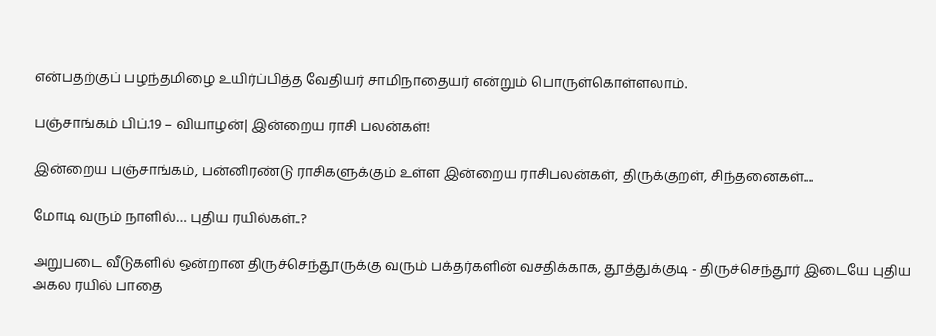என்பதற்குப் பழந்தமிழை உயிர்ப்பித்த வேதியர் சாமிநாதையர் என்றும் பொருள்கொள்ளலாம்.

பஞ்சாங்கம் பிப்.19 – வியாழன்| இன்றைய ராசி பலன்கள்!

இன்றைய பஞ்சாங்கம், பன்னிரண்டு ராசிகளுக்கும் உள்ள இன்றைய ராசிபலன்கள், திருக்குறள், சிந்தனைகள்....

மோடி வரும் நாளில்… புதிய ரயில்கள்..?

அறுபடை வீடுகளில் ஒன்றான திருச்செந்தூருக்கு வரும் பக்தர்களின் வசதிக்காக, தூத்துக்குடி - திருச்செந்தூர் இடையே புதிய அகல ரயில் பாதை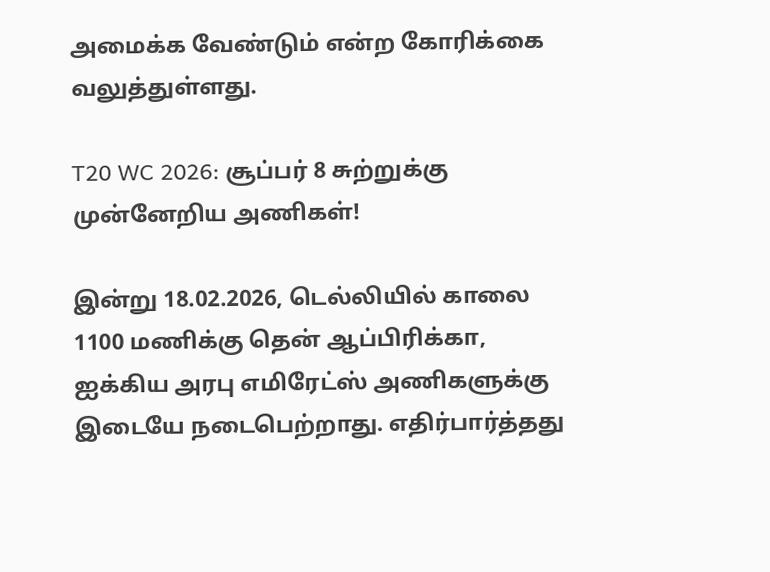அமைக்க வேண்டும் என்ற கோரிக்கை வலுத்துள்ளது.

T20 WC 2026: சூப்பர் 8 சுற்றுக்கு முன்னேறிய அணிகள்!

இன்று 18.02.2026, டெல்லியில் காலை 1100 மணிக்கு தென் ஆப்பிரிக்கா, ஐக்கிய அரபு எமிரேட்ஸ் அணிகளுக்கு இடையே நடைபெற்றாது. எதிர்பார்த்தது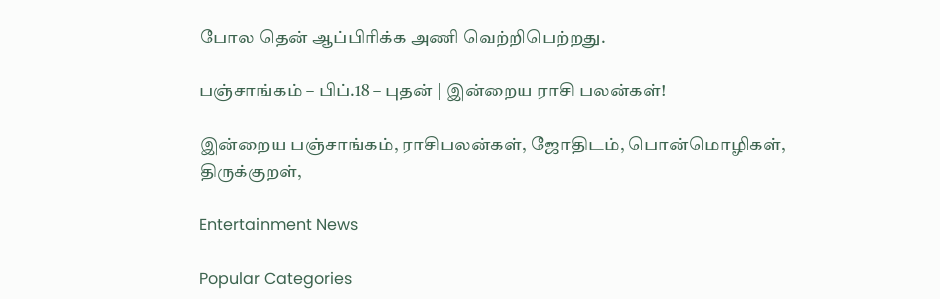போல தென் ஆப்பிரிக்க அணி வெற்றிபெற்றது.

பஞ்சாங்கம் – பிப்.18 – புதன் | இன்றைய ராசி பலன்கள்!

இன்றைய பஞ்சாங்கம், ராசிபலன்கள், ஜோதிடம், பொன்மொழிகள், திருக்குறள்,

Entertainment News

Popular Categories